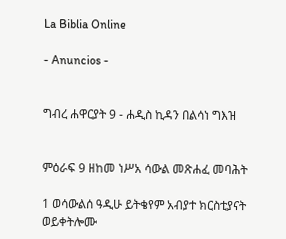La Biblia Online

- Anuncios -


ግብረ ሐዋርያት 9 - ሐዲስ ኪዳን በልሳነ ግእዝ


ምዕራፍ 9 ዘከመ ነሥአ ሳውል መጽሐፈ መባሕት

1 ወሳውልሰ ዓዲሁ ይትቄየም አብያተ ክርስቲያናት ወይቀትሎሙ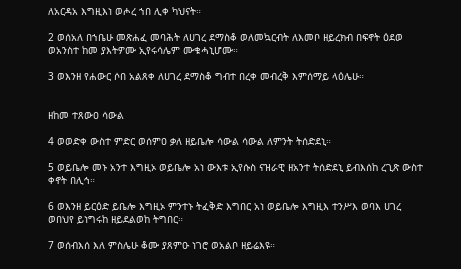ለአርዳአ እግዚእነ ወሖረ ኀበ ሊቀ ካህናት።

2 ወሰአለ በኀቤሁ መጽሐፈ መባሕት ለሀገረ ደማስቆ ወለመኳርብት ለእመቦ ዘይረክብ በፍኖት ዕደወ ወአንስተ ከመ ያእትዎሙ ኢየሩሳሌም ሙቁሓኒሆሙ።

3 ወእንዘ የሐውር ሶበ አልጸቀ ለሀገረ ደማስቆ ግብተ በረቀ መብረቅ እምሰማይ ላዕሌሁ።


ዘከመ ተጸውዐ ሳውል

4 ወወድቀ ውስተ ምድር ወሰምዐ ቃለ ዘይቤሎ ሳውል ሳውል ለምንት ትሰድደኒ።

5 ወይቤሎ መኑ አንተ እግዚኦ ወይቤሎ አነ ውእቱ ኢየሱስ ናዝራዊ ዘአንተ ትሰድደኒ ይብእሰከ ረጊጽ ውስተ ቀኖት በሊኅ።

6 ወእንዘ ይርዕድ ይቤሎ እግዚኦ ምንተኑ ትፈቅድ እግበር አነ ወይቤሎ እግዚእ ተንሥእ ወባእ ሀገረ ወበህየ ይነግሩከ ዘይደልወከ ትግበር።

7 ወሰብእሰ እለ ምስሌሁ ቆሙ ያጸምዑ ነገሮ ወአልቦ ዘይሬእዩ።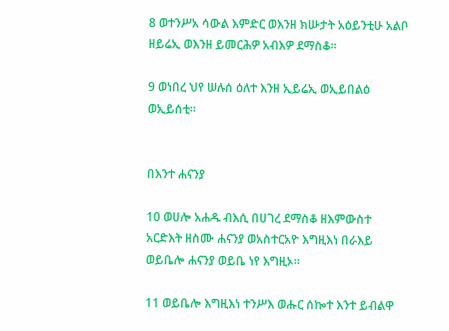8 ወተንሥአ ሳውል እምድር ወእንዘ ክሡታት አዕይንቲሁ አልቦ ዘይሬኢ ወእንዘ ይመርሕዎ አብእዎ ደማስቆ።

9 ወነበረ ህየ ሠሉሰ ዕለተ እንዘ ኢይሬኢ ወኢይበልዕ ወኢይሰቲ።


በእንተ ሐናንያ

10 ወሀሎ አሐዱ ብእሲ በሀገረ ደማስቆ ዘእምውስተ አርድእት ዘስሙ ሐናንያ ወአስተርአዮ እግዚእነ በራእይ ወይቤሎ ሐናንያ ወይቤ ነየ እግዚኦ።

11 ወይቤሎ እግዚእነ ተንሥእ ወሑር ሰኰተ እንተ ይብልዋ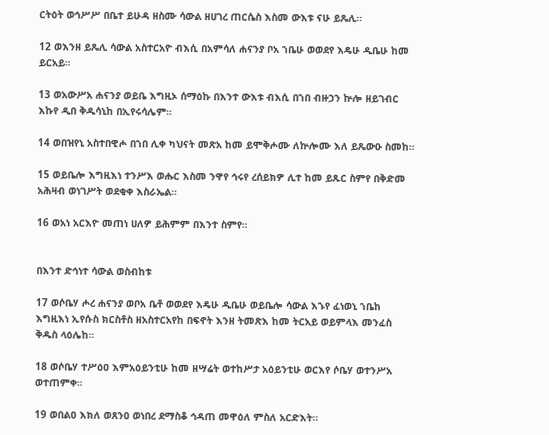ርትዕት ወኅሥሥ በቤተ ይሁዳ ዘስሙ ሳውል ዘሀገረ ጠርሴስ እስመ ውእቱ ናሁ ይጼሊ።

12 ወእንዘ ይጼሊ ሳውል አስተርአዮ ብእሲ በአምሳለ ሐናንያ ቦአ ኀቤሁ ወወደየ እዴሁ ዲቤሁ ከመ ይርአይ።

13 ወአውሥአ ሐናንያ ወይቤ እግዚኦ ሰማዕኩ በእንተ ውእቱ ብእሲ በኀበ ብዙኃን ኵሎ ዘይገብር እኩየ ዲበ ቅዱሳኒከ በኢየሩሳሌም።

14 ወበዝየኒ አስተበዊሖ በኀበ ሊቀ ካህናት መጽአ ከመ ይሞቅሖሙ ለኵሎሙ እለ ይጼውዑ ስመከ።

15 ወይቤሎ እግዚእነ ተንሥእ ወሑር እስመ ንዋየ ኅሩየ ረሰይክዎ ሊተ ከመ ይጹር ስምየ በቅድመ አሕዛብ ወነገሥት ወደቂቀ እስራኤል።

16 ወአነ አርእዮ መጠነ ሀለዎ ይሕምም በእንተ ስምየ።


በእንተ ድኅነተ ሳውል ወስብከቱ

17 ወሶቤሃ ሖረ ሐናንያ ወቦአ ቤቶ ወወደየ እዴሁ ዲቤሁ ወይቤሎ ሳውል እኁየ ፈነወኒ ኀቤከ እግዚእነ ኢየሱስ ክርስቶስ ዘአስተርአየከ በፍኖት እንዘ ትመጽእ ከመ ትርአይ ወይምላእ መንፈስ ቅዱስ ላዕሌከ።

18 ወሶቤሃ ተሥዕዐ እምአዕይንቲሁ ከመ ዘሣሬት ወተከሥታ አዕይንቲሁ ወርእየ ሶቤሃ ወተንሥአ ወተጠምቀ።

19 ወበልዐ እክለ ወጸንዐ ወነበረ ደማስቆ ኅዳጠ መዋዕለ ምስለ አርድእት።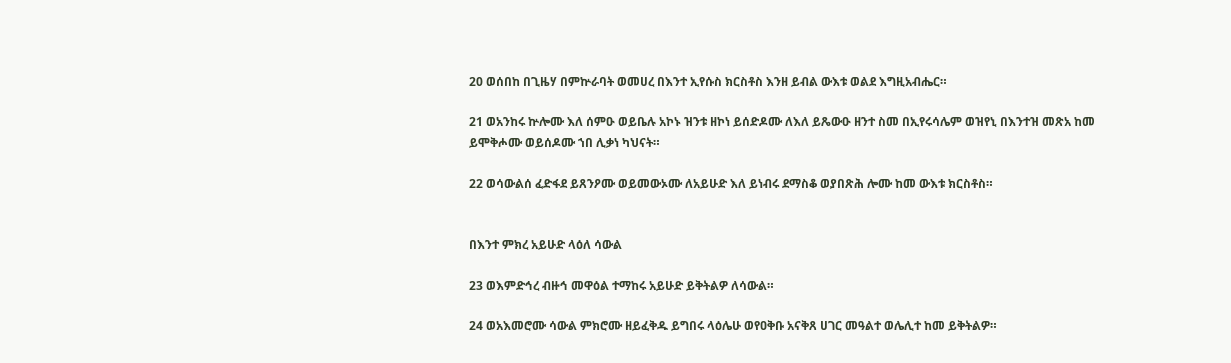20 ወሰበከ በጊዜሃ በምኵራባት ወመሀረ በእንተ ኢየሱስ ክርስቶስ እንዘ ይብል ውእቱ ወልደ እግዚአብሔር።

21 ወአንከሩ ኵሎሙ እለ ሰምዑ ወይቤሉ አኮኑ ዝንቱ ዘኮነ ይሰድዶሙ ለእለ ይጼውዑ ዘንተ ስመ በኢየሩሳሌም ወዝየኒ በእንተዝ መጽአ ከመ ይሞቅሖሙ ወይሰዶሙ ኀበ ሊቃነ ካህናት።

22 ወሳውልሰ ፈድፋደ ይጸንዖሙ ወይመውኦሙ ለአይሁድ እለ ይነብሩ ደማስቆ ወያበጽሕ ሎሙ ከመ ውእቱ ክርስቶስ።


በእንተ ምክረ አይሁድ ላዕለ ሳውል

23 ወእምድኅረ ብዙኅ መዋዕል ተማከሩ አይሁድ ይቅትልዎ ለሳውል።

24 ወአእመሮሙ ሳውል ምክሮሙ ዘይፈቅዱ ይግበሩ ላዕሌሁ ወየዐቅቡ አናቅጸ ሀገር መዓልተ ወሌሊተ ከመ ይቅትልዎ።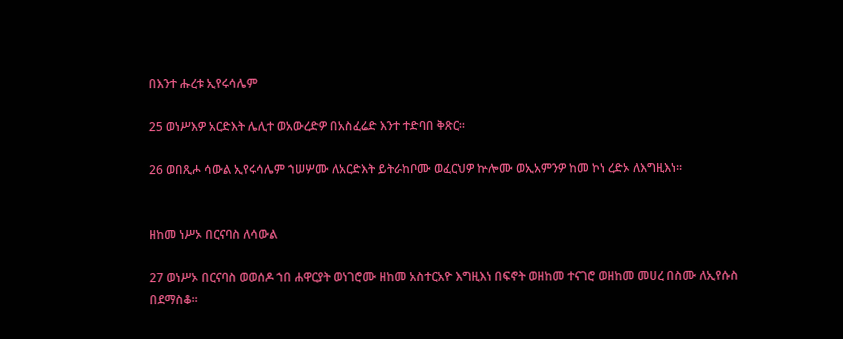በእንተ ሑረቱ ኢየሩሳሌም

25 ወነሥእዎ አርድእት ሌሊተ ወአውረድዎ በአስፈሬድ እንተ ተድባበ ቅጽር።

26 ወበጺሖ ሳውል ኢየሩሳሌም ኀሠሦሙ ለአርድእት ይትራከቦሙ ወፈርህዎ ኵሎሙ ወኢአምንዎ ከመ ኮነ ረድኦ ለእግዚእነ።


ዘከመ ነሥኦ በርናባስ ለሳውል

27 ወነሥኦ በርናባስ ወወሰዶ ኀበ ሐዋርያት ወነገሮሙ ዘከመ አስተርአዮ እግዚእነ በፍኖት ወዘከመ ተናገሮ ወዘከመ መሀረ በስሙ ለኢየሱስ በደማስቆ።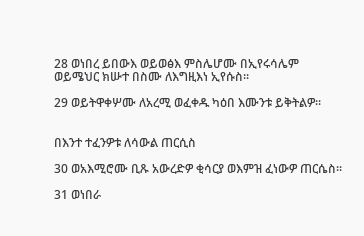28 ወነበረ ይበውእ ወይወፅእ ምስሌሆሙ በኢየሩሳሌም ወይሜህር ክሡተ በስሙ ለእግዚእነ ኢየሱስ።

29 ወይትዋቀሦሙ ለአረሚ ወፈቀዱ ካዕበ እሙንቱ ይቅትልዎ።


በእንተ ተፈንዎቱ ለሳውል ጠርሲስ

30 ወአእሚሮሙ ቢጹ አውረድዎ ቂሳርያ ወእምዝ ፈነውዎ ጠርሴስ።

31 ወነበራ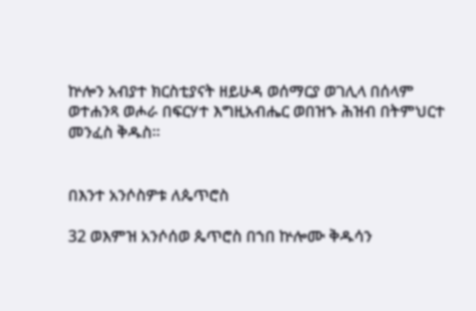ኵሎን አብያተ ክርስቲያናት ዘይሁዳ ወሰማርያ ወገሊላ በሰላም ወተሐንጻ ወሖራ በፍርሃተ እግዚአብሔር ወበዝኁ ሕዝብ በትምህርተ መንፈስ ቅዱስ።


በእንተ አንሶስዎቱ ለጴጥሮስ

32 ወእምዝ አንሶሰወ ጴጥሮስ በኀበ ኵሎሙ ቅዱሳን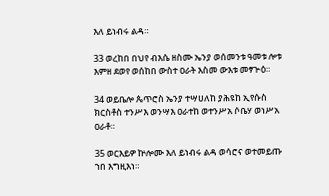እለ ይነብሩ ልዳ።

33 ወረከበ በህየ ብእሴ ዘስሙ ኤንያ ወሰመንቱ ዓመቱ ሎቱ እምዘ ደወየ ወሰከበ ውስተ ዐራት እስመ ውእቱ መፃጕዕ።

34 ወይቤሎ ጴጥሮስ ኤንያ ተሣሀለከ ያሕዩከ ኢየሱስ ክርስቶስ ተንሥእ ወንሣእ ዐራተከ ወተንሥአ ሶቤሃ ወነሥአ ዐራቶ።

35 ወርእይዎ ኵሎሙ እለ ይነብሩ ልዳ ወሳሮና ወተመይጡ ኀበ እግዚእነ።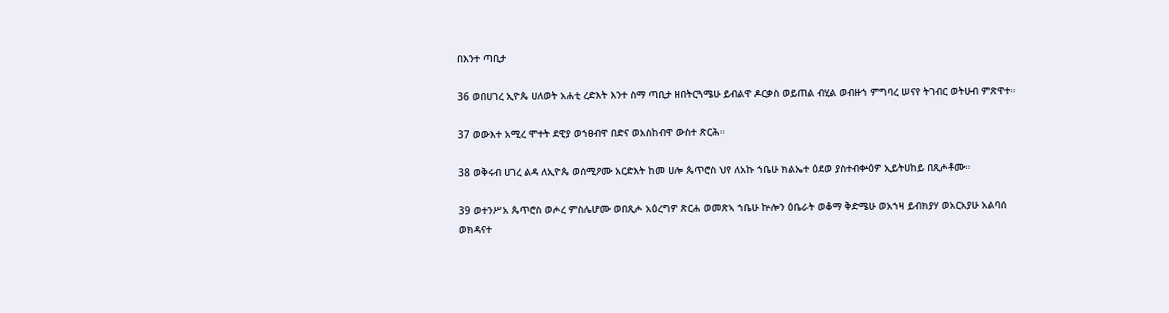በእንተ ጣቢታ

36 ወበሀገረ ኢዮጴ ሀለወት አሐቲ ረድእት እንተ ስማ ጣቢታ ዘበትርጓሜሁ ይብልዋ ዶርቃስ ወይጠል ብሂል ወብዙኀ ምግባረ ሠናየ ትገብር ወትሁብ ምጽዋተ።

37 ወውእተ አሚረ ሞተት ደዊያ ወኀፀብዋ በድና ወአስከብዋ ውስተ ጽርሕ።

38 ወቅሩብ ሀገረ ልዳ ለኢዮጴ ወሰሚዖሙ አርድእት ከመ ሀሎ ጴጥሮስ ህየ ለአኩ ኀቤሁ ክልኤተ ዕደወ ያስተብቍዕዎ ኢይትሀከይ በጺሖቶሙ።

39 ወተንሥአ ጴጥሮስ ወሖረ ምስሌሆሙ ወበጺሖ አዕረግዎ ጽርሐ ወመጽኣ ኀቤሁ ኵሎን ዕቤራት ወቆማ ቅድሜሁ ወአኀዛ ይብክያሃ ወአርአያሁ አልባሰ ወክዳናተ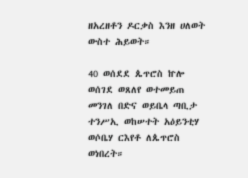ዘአረዘቶን ዶርቃስ እንዘ ሀለወት ውስተ ሕይወት።

40 ወሰደደ ጴጥሮስ ኵሎ ወሰገደ ወጸለየ ወተመይጠ መንገለ በድና ወይቤላ ጣቢታ ተንሥኢ ወከሠተት አዕይንቲሃ ወሶቤሃ ርእየቶ ለጴጥሮስ ወነበረት።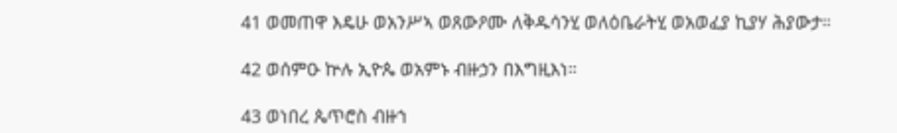41 ወመጠዋ እዴሁ ወአንሥኣ ወጸውዖሙ ለቅዱሳንሂ ወለዕቤራትሂ ወአወፈያ ኪያሃ ሕያውታ።

42 ወሰምዑ ኵሉ ኢዮጴ ወአምኑ ብዙኃን በእግዚእነ።

43 ወነበረ ጴጥሮስ ብዙኀ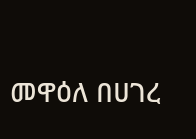መዋዕለ በሀገረ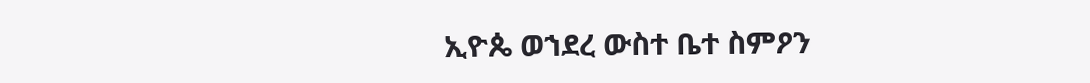ኢዮጴ ወኀደረ ውስተ ቤተ ስምዖን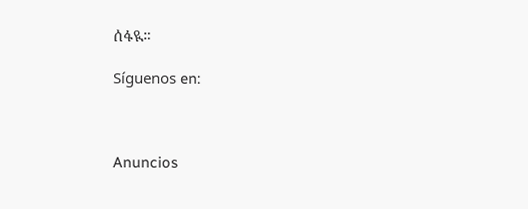ሰፋዪ።

Síguenos en:



Anuncios